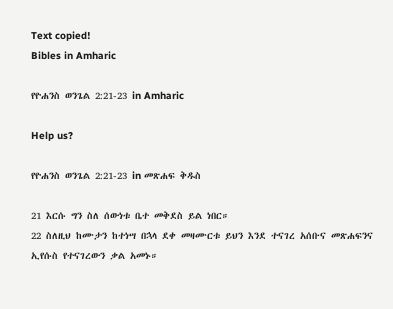Text copied!
Bibles in Amharic

የዮሐንስ ወንጌል 2:21-23 in Amharic

Help us?

የዮሐንስ ወንጌል 2:21-23 in መጽሐፍ ቅዱስ

21 እርሱ ግን ስለ ሰውነቱ ቤተ መቅደስ ይል ነበር።
22 ስለዚህ ከሙታን ከተነሣ በኋላ ደቀ መዛሙርቱ ይህን እንደ ተናገረ አሰቡና መጽሐፍንና ኢየሱስ የተናገረውን ቃል አመኑ።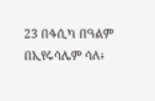23 በፋሲካ በዓልም በኢየሩሳሌም ሳለ፥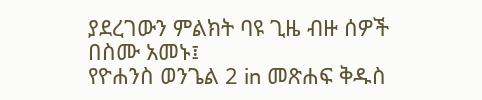ያደረገውን ምልክት ባዩ ጊዜ ብዙ ሰዎች በስሙ አመኑ፤
የዮሐንስ ወንጌል 2 in መጽሐፍ ቅዱስ